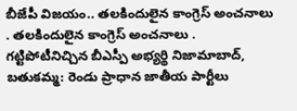బీజేపీ విజయం.. తలకిందులైన కాంగ్రెస్ అంచనాలు
. తలకిందులైన కాంగ్రెస్ అంచనాలు . గట్టిపోటీనిచ్చిన బీఎస్పీ అభ్యర్థి నిజామాబాద్, బతుకమ్మ: రెండు ప్రాధాన జాతీయ పార్టీలు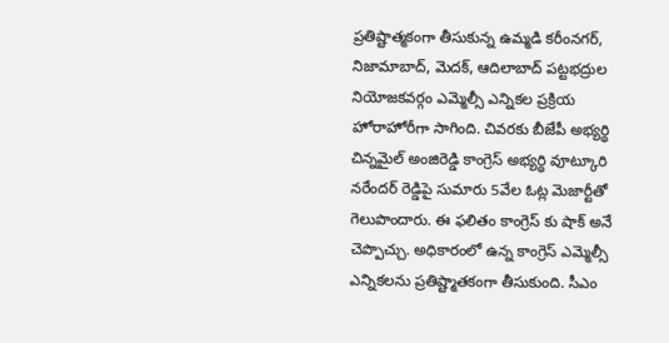ప్రతిష్టాత్మకంగా తీసుకున్న ఉమ్మడి కరీంనగర్, నిజామాబాద్, మెదక్, ఆదిలాబాద్ పట్టభద్రుల నియోజకవర్గం ఎమ్మెల్సీ ఎన్నికల ప్రక్రియ హోరాహోరీగా సాగింది. చివరకు బీజేపీ అభ్యర్థి చిన్నమైల్ అంజిరెడ్డి కాంగ్రెస్ అభ్యర్థి వూట్కూరి నరేందర్ రెడ్డిపై సుమారు 5వేల ఓట్ల మెజార్టీతో గెలుపొందారు. ఈ ఫలితం కాంగ్రెస్ కు షాక్ అనే చెప్పొచ్చు. అధికారంలో ఉన్న కాంగ్రెస్ ఎమ్మెల్సీ ఎన్నికలను ప్రతిష్ట్మాతకంగా తీసుకుంది. సీఎం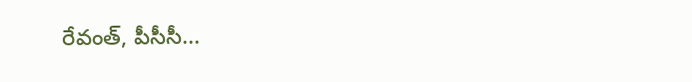రేవంత్, పీసీసీ...